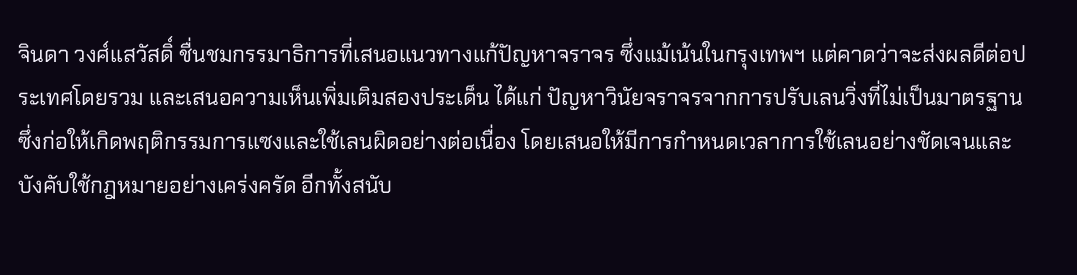จินดา วงศ์แสวัสดิ์ ชื่นชมกรรมาธิการที่เสนอแนวทางแก้ปัญหาจราจร ซึ่งแม้เน้นในกรุงเทพฯ แต่คาดว่าจะส่งผลดีต่อประเทศโดยรวม และเสนอความเห็นเพิ่มเติมสองประเด็น ได้แก่ ปัญหาวินัยจราจรจากการปรับเลนวิ่งที่ไม่เป็นมาตรฐาน ซึ่งก่อให้เกิดพฤติกรรมการแซงและใช้เลนผิดอย่างต่อเนื่อง โดยเสนอให้มีการกำหนดเวลาการใช้เลนอย่างชัดเจนและบังคับใช้กฎหมายอย่างเคร่งครัด อีกทั้งสนับ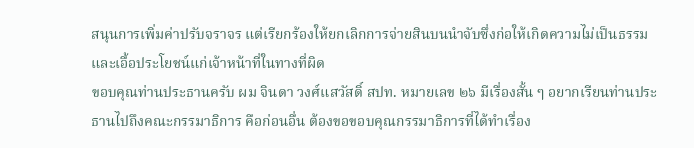สนุนการเพิ่มค่าปรับจราจร แต่เรียกร้องให้ยกเลิกการจ่ายสินบนนำจับซึ่งก่อให้เกิดความไม่เป็นธรรมและเอื้อประโยชน์แก่เจ้าหน้าที่ในทางที่ผิด
ขอบคุณท่านประธานครับ ผม จินดา วงศ์แสวัสดิ์ สปท. หมายเลข ๒๖ มีเรื่องสั้น ๆ อยากเรียนท่านประธานไปถึงคณะกรรมาธิการ คือก่อนอื่น ต้องขอขอบคุณกรรมาธิการที่ได้ทำเรื่อง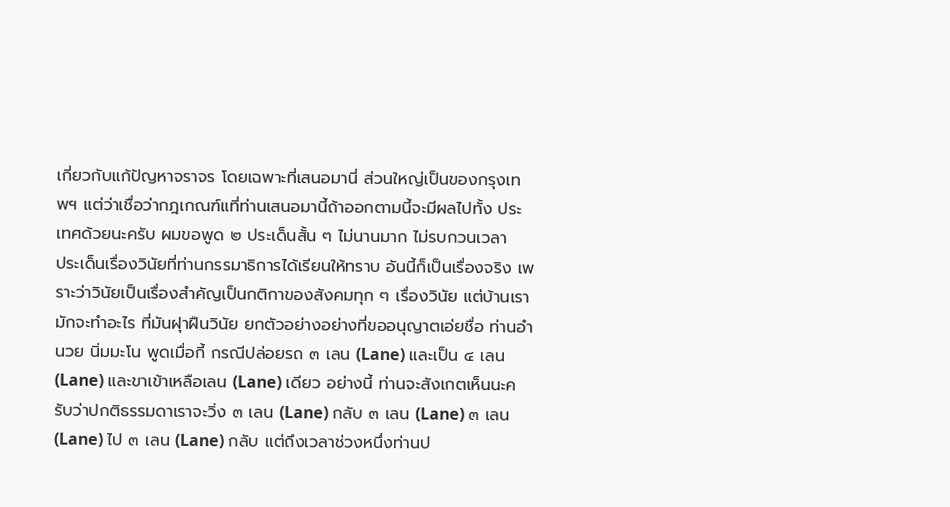เกี่ยวกับแก้ปัญหาจราจร โดยเฉพาะที่เสนอมานี่ ส่วนใหญ่เป็นของกรุงเทพฯ แต่ว่าเชื่อว่ากฎเกณฑ์แที่ท่านเสนอมานี้ถ้าออกตามนี้จะมีผลไปทั้ง ประเทศด้วยนะครับ ผมขอพูด ๒ ประเด็นสั้น ๆ ไม่นานมาก ไม่รบกวนเวลา
ประเด็นเรื่องวินัยที่ท่านกรรมาธิการได้เรียนให้ทราบ อันนี้ก็เป็นเรื่องจริง เพราะว่าวินัยเป็นเรื่องสำคัญเป็นกติกาของสังคมทุก ๆ เรื่องวินัย แต่บ้านเรามักจะทำอะไร ที่มันฝุาฝืนวินัย ยกตัวอย่างอย่างที่ขออนุญาตเอ่ยชื่อ ท่านอำนวย นิ่มมะโน พูดเมื่อกี้ กรณีปล่อยรถ ๓ เลน (Lane) และเป็น ๔ เลน (Lane) และขาเข้าเหลือเลน (Lane) เดียว อย่างนี้ ท่านจะสังเกตเห็นนะครับว่าปกติธรรมดาเราจะวิ่ง ๓ เลน (Lane) กลับ ๓ เลน (Lane) ๓ เลน (Lane) ไป ๓ เลน (Lane) กลับ แต่ถึงเวลาช่วงหนึ่งท่านป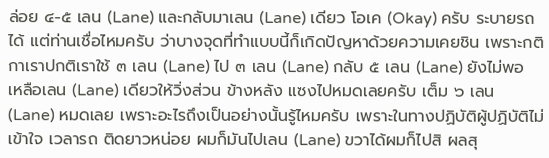ล่อย ๔-๕ เลน (Lane) และกลับมาเลน (Lane) เดียว โอเค (Okay) ครับ ระบายรถได้ แต่ท่านเชื่อไหมครับ ว่าบางจุดที่ทำแบบนี้ก็เกิดปัญหาด้วยความเคยชิน เพราะกติกาเราปกติเราใช้ ๓ เลน (Lane) ไป ๓ เลน (Lane) กลับ ๕ เลน (Lane) ยังไม่พอ เหลือเลน (Lane) เดียวให้วิ่งส่วน ข้างหลัง แซงไปหมดเลยครับ เต็ม ๖ เลน (Lane) หมดเลย เพราะอะไรถึงเป็นอย่างนั้นรู้ไหมครับ เพราะในทางปฏิบัติผู้ปฏิบัติไม่เข้าใจ เวลารถ ติดยาวหน่อย ผมก็มันไปเลน (Lane) ขวาได้ผมก็ไปสิ ผลสุ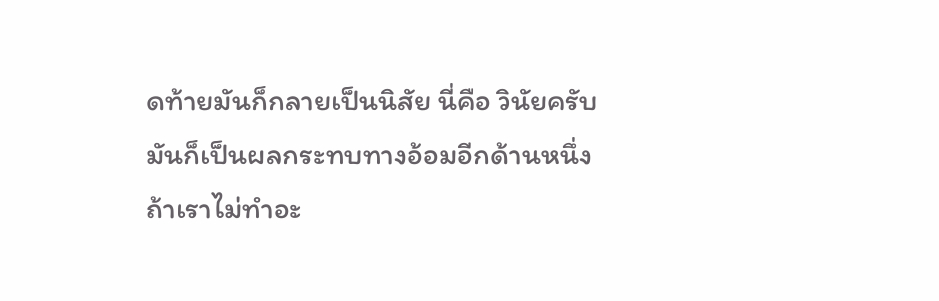ดท้ายมันก็กลายเป็นนิสัย นี่คือ วินัยครับ มันก็เป็นผลกระทบทางอ้อมอีกด้านหนึ่ง ถ้าเราไม่ทำอะ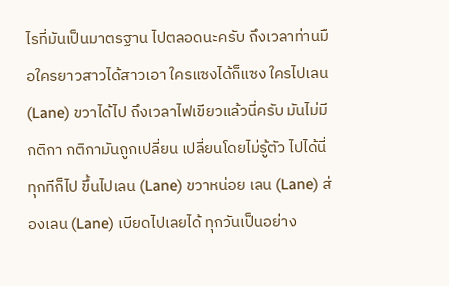ไรที่มันเป็นมาตรฐาน ไปตลอดนะครับ ถึงเวลาท่านมือใครยาวสาวได้สาวเอา ใครแซงได้ก็แซง ใครไปเลน (Lane) ขวาได้ไป ถึงเวลาไฟเขียวแล้วนี่ครับ มันไม่มีกติกา กติกามันถูกเปลี่ยน เปลี่ยนโดยไม่รู้ตัว ไปได้นี่ทุกทีก็ไป ขึ้นไปเลน (Lane) ขวาหน่อย เลน (Lane) ส่องเลน (Lane) เบียดไปเลยได้ ทุกวันเป็นอย่าง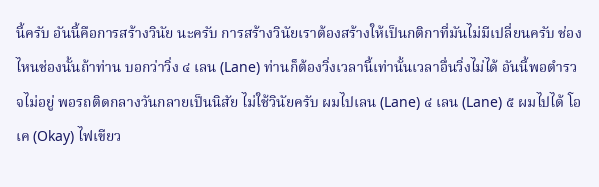นี้ครับ อันนี้คือการสร้างวินัย นะครับ การสร้างวินัยเราต้องสร้างให้เป็นกติกาที่มันไม่มีเปลี่ยนครับ ช่องไหนช่องนั้นถ้าท่าน บอกว่าวิ่ง ๔ เลน (Lane) ท่านก็ต้องวิ่งเวลานี้เท่านั้นเวลาอื่นวิ่งไม่ได้ อันนี้พอตํารวจไม่อยู่ พอรถติดกลางวันกลายเป็นนิสัย ไม่ใช้วินัยครับ ผมไปเลน (Lane) ๔ เลน (Lane) ๕ ผมไปได้ โอเค (Okay) ไฟเขียว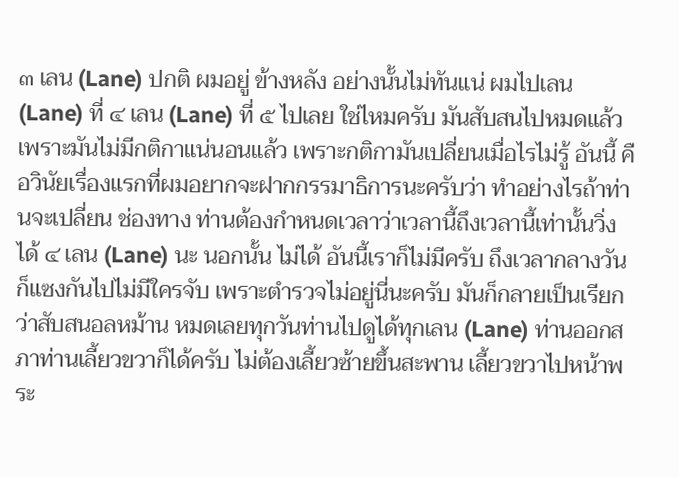๓ เลน (Lane) ปกติ ผมอยู่ ข้างหลัง อย่างนั้นไม่ทันแน่ ผมไปเลน (Lane) ที่ ๔ เลน (Lane) ที่ ๕ ไปเลย ใช่ไหมครับ มันสับสนไปหมดแล้วเพราะมันไม่มีกติกาแน่นอนแล้ว เพราะกติกามันเปลี่ยนเมื่อไรไม่รู้ อันนี้ คือวินัยเรื่องแรกที่ผมอยากจะฝากกรรมาธิการนะครับว่า ทำอย่างไรถ้าท่านจะเปลี่ยน ช่องทาง ท่านต้องกำหนดเวลาว่าเวลานี้ถึงเวลานี้เท่านั้นวิ่งได้ ๔ เลน (Lane) นะ นอกนั้น ไม่ได้ อันนี้เราก็ไม่มีครับ ถึงเวลากลางวัน ก็แซงกันไปไม่มีใครจับ เพราะตํารวจไม่อยู่นี่นะครับ มันก็กลายเป็นเรียกว่าสับสนอลหม้าน หมดเลยทุกวันท่านไปดูได้ทุกเลน (Lane) ท่านออกสภาท่านเลี้ยวขวาก็ได้ครับ ไม่ต้องเลี้ยวซ้ายขึ้นสะพาน เลี้ยวขวาไปหน้าพระ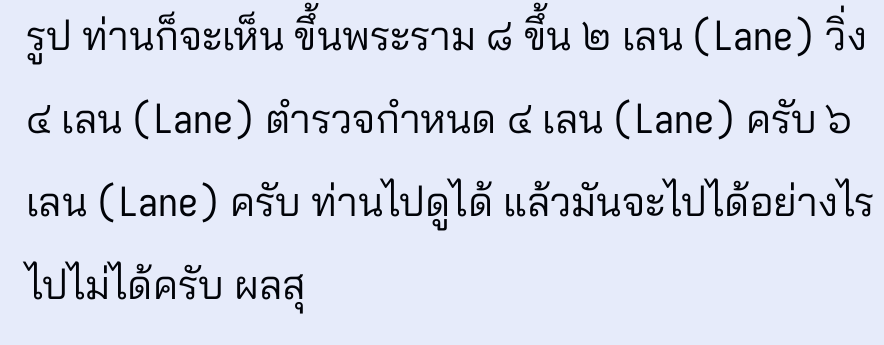รูป ท่านก็จะเห็น ขึ้นพระราม ๘ ขึ้น ๒ เลน (Lane) วิ่ง ๔ เลน (Lane) ตำรวจกำหนด ๔ เลน (Lane) ครับ ๖ เลน (Lane) ครับ ท่านไปดูได้ แล้วมันจะไปได้อย่างไร ไปไม่ได้ครับ ผลสุ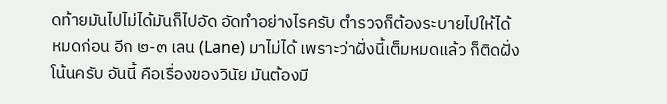ดท้ายมันไปไม่ได้มันก็ไปอัด อัดทําอย่างไรครับ ตํารวจก็ต้องระบายไปให้ได้ หมดก่อน อีก ๒-๓ เลน (Lane) มาไม่ได้ เพราะว่าฝั่งนี้เต็มหมดแล้ว ก็ติดฝั่งโน้นครับ อันนี้ คือเรื่องของวินัย มันต้องมี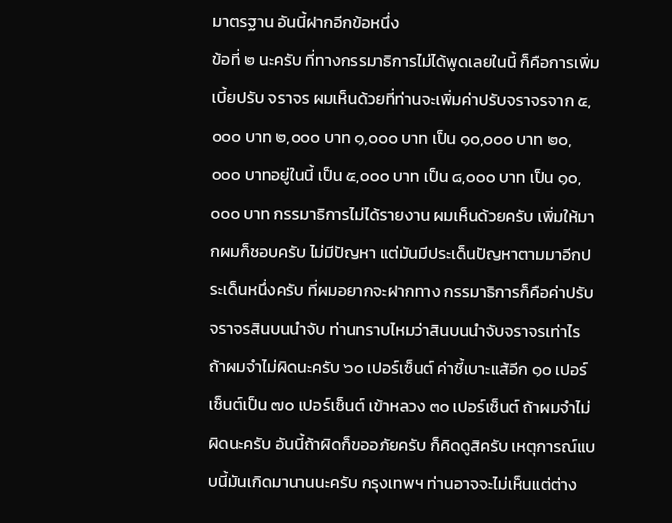มาตรฐาน อันนี้ฝากอีกข้อหนึ่ง
ข้อที่ ๒ นะครับ ที่ทางกรรมาธิการไม่ได้พูดเลยในนี้ ก็คือการเพิ่มเบี้ยปรับ จราจร ผมเห็นด้วยที่ท่านจะเพิ่มค่าปรับจราจรจาก ๕,๐๐๐ บาท ๒,๐๐๐ บาท ๑,๐๐๐ บาท เป็น ๑๐,๐๐๐ บาท ๒๐,๐๐๐ บาทอยู่ในนี้ เป็น ๕,๐๐๐ บาท เป็น ๘,๐๐๐ บาท เป็น ๑๐,๐๐๐ บาท กรรมาธิการไม่ได้รายงาน ผมเห็นด้วยครับ เพิ่มให้มากผมก็ชอบครับ ไม่มีปัญหา แต่มันมีประเด็นปัญหาตามมาอีกประเด็นหนึ่งครับ ที่ผมอยากจะฝากทาง กรรมาธิการก็คือค่าปรับจราจรสินบนนำจับ ท่านทราบไหมว่าสินบนนำจับจราจรเท่าไร ถ้าผมจำไม่ผิดนะครับ ๖๐ เปอร์เซ็นต์ ค่าชี้เบาะแส้อีก ๑๐ เปอร์เซ็นต์เป็น ๗๐ เปอร์เซ็นต์ เข้าหลวง ๓๐ เปอร์เซ็นต์ ถ้าผมจำไม่ผิดนะครับ อันนี้ถ้าผิดก็ขออภัยครับ ก็คิดดูสิครับ เหตุการณ์แบบนี้มันเกิดมานานนะครับ กรุงเทพฯ ท่านอาจจะไม่เห็นแต่ต่าง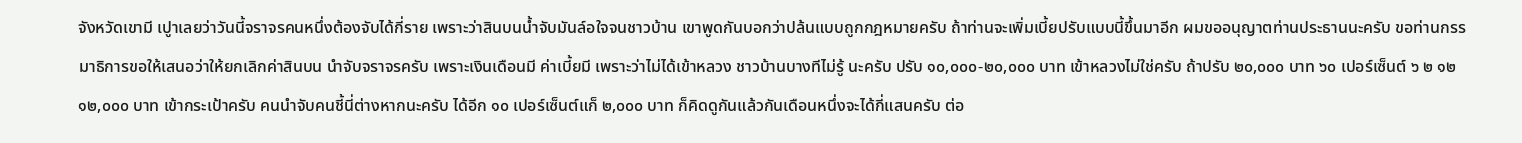จังหวัดเขามี เปูาเลยว่าวันนี้จราจรคนหนึ่งต้องจับได้กี่ราย เพราะว่าสินบนน้ำจับมันล์อใจจนชาวบ้าน เขาพูดกันบอกว่าปล้นแบบถูกกฎหมายครับ ถ้าท่านจะเพิ่มเบี้ยปรับแบบนี้ขึ้นมาอีก ผมขออนุญาตท่านประธานนะครับ ขอท่านกรรมาธิการขอให้เสนอว่าให้ยกเลิกค่าสินบน นำจับจราจรครับ เพราะเงินเดือนมี ค่าเบี้ยมี เพราะว่าไม่ได้เข้าหลวง ชาวบ้านบางทีไม่รู้ นะครับ ปรับ ๑๐,๐๐๐-๒๐,๐๐๐ บาท เข้าหลวงไม่ใช่ครับ ถ้าปรับ ๒๐,๐๐๐ บาท ๖๐ เปอร์เซ็นต์ ๖ ๒ ๑๒ ๑๒,๐๐๐ บาท เข้ากระเป้าครับ คนนำจับคนชี้นี่ต่างหากนะครับ ได้อีก ๑๐ เปอร์เซ็นต์แก็ ๒,๐๐๐ บาท ก็คิดดูกันแล้วกันเดือนหนึ่งจะได้กี่แสนครับ ต่อ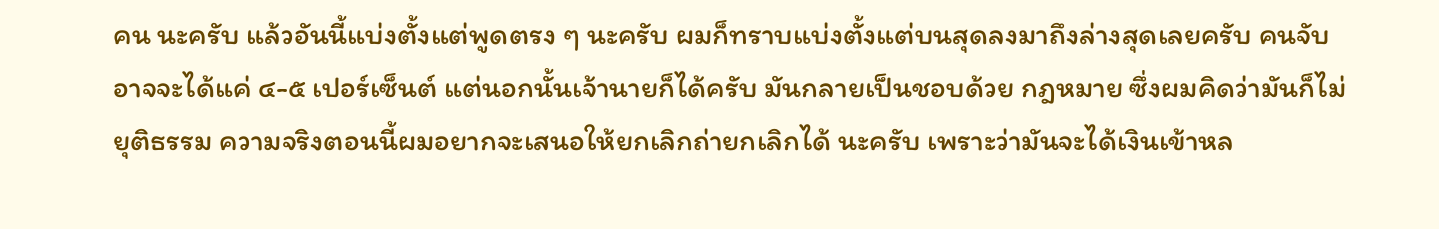คน นะครับ แล้วอันนี้แบ่งตั้งแต่พูดตรง ๆ นะครับ ผมก็ทราบแบ่งตั้งแต่บนสุดลงมาถึงล่างสุดเลยครับ คนจับอาจจะได้แค่ ๔-๕ เปอร์เซ็นต์ แต่นอกนั้นเจ้านายก็ได้ครับ มันกลายเป็นชอบด้วย กฎหมาย ซึ่งผมคิดว่ามันก็ไม่ยุติธรรม ความจริงตอนนี้ผมอยากจะเสนอให้ยกเลิกถ่ายกเลิกได้ นะครับ เพราะว่ามันจะได้เงินเข้าหล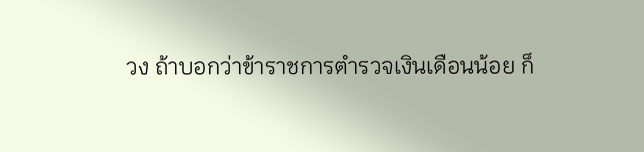วง ถ้าบอกว่าข้าราชการตํารวจเงินเดือนน้อย ก็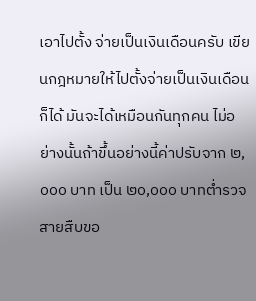เอาไปตั้ง จ่ายเป็นเงินเดือนครับ เขียนกฎหมายให้ไปตั้งจ่ายเป็นเงินเดือนก็ได้ มันจะได้เหมือนกันทุกคน ไม่อย่างนั้นถ้าขึ้นอย่างนี้ค่าปรับจาก ๒,๐๐๐ บาท เป็น ๒๐,๐๐๐ บาทต่ำรวจสายสืบขอ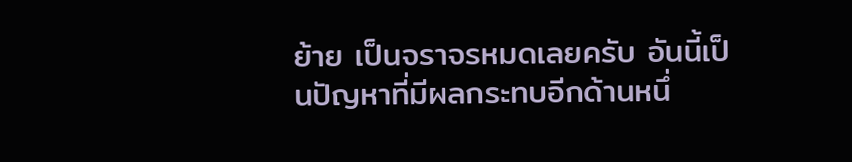ย้าย เป็นจราจรหมดเลยครับ อันนี้เป็นปัญหาที่มีผลกระทบอีกด้านหนึ่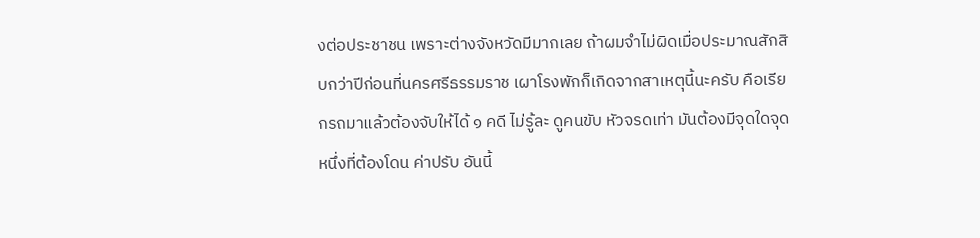งต่อประชาชน เพราะต่างจังหวัดมีมากเลย ถ้าผมจำไม่ผิดเมื่อประมาณสักสิบกว่าปีก่อนที่นครศรีธรรมราช เผาโรงพักก็เกิดจากสาเหตุนี้นะครับ คือเรียกรถมาแล้วต้องจับให้ได้ ๑ คดี ไม่รู้ละ ดูคนขับ หัวจรดเท่า มันต้องมีจุดใดจุดหนึ่งที่ต้องโดน ค่าปรับ อันนี้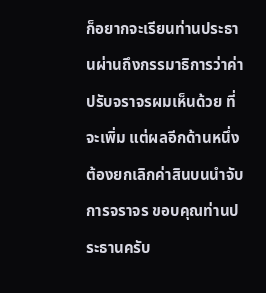ก็อยากจะเรียนท่านประธานผ่านถึงกรรมาธิการว่าค่าปรับจราจรผมเห็นด้วย ที่จะเพิ่ม แต่ผลอีกด้านหนึ่งต้องยกเลิกค่าสินบนนำจับการจราจร ขอบคุณท่านประธานครับ